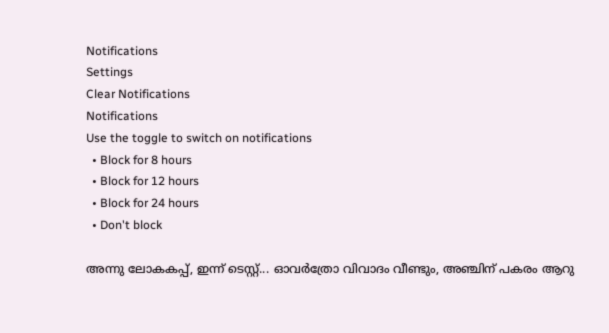Notifications
Settings
Clear Notifications
Notifications
Use the toggle to switch on notifications
  • Block for 8 hours
  • Block for 12 hours
  • Block for 24 hours
  • Don't block

അന്നു ലോകകപ്പ്, ഇന്ന് ടെസ്റ്റ്... ഓവര്‍ത്രോ വിവാദം വീണ്ടും, അഞ്ചിന് പകരം ആറു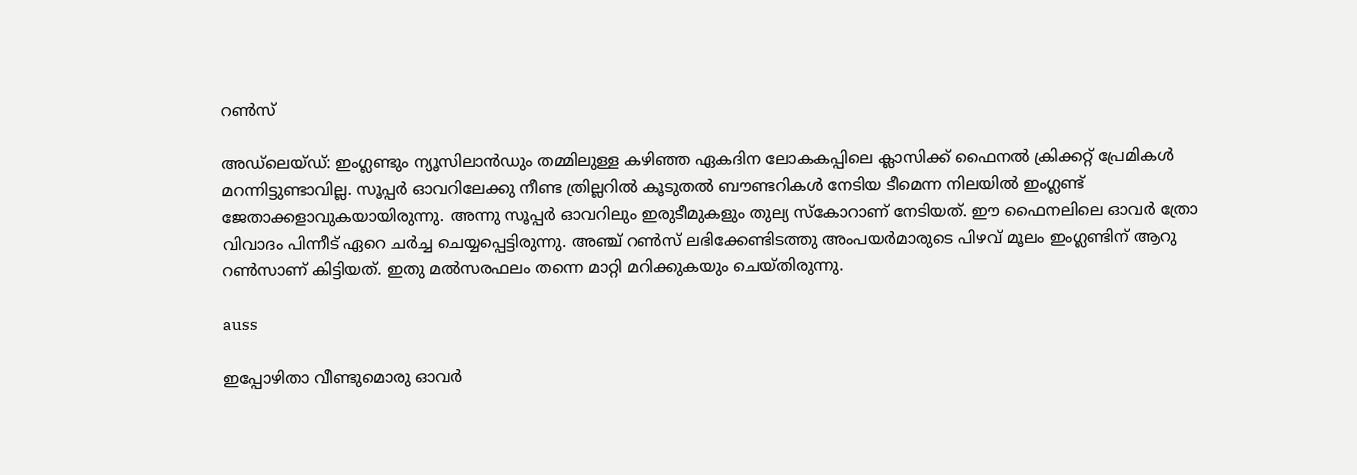റണ്‍സ്

അഡ്‌ലെയ്ഡ്: ഇംഗ്ലണ്ടും ന്യൂസിലാന്‍ഡും തമ്മിലുള്ള കഴിഞ്ഞ ഏകദിന ലോകകപ്പിലെ ക്ലാസിക്ക് ഫൈനല്‍ ക്രിക്കറ്റ് പ്രേമികള്‍ മറന്നിട്ടുണ്ടാവില്ല. സൂപ്പര്‍ ഓവറിലേക്കു നീണ്ട ത്രില്ലറില്‍ കൂടുതല്‍ ബൗണ്ടറികള്‍ നേടിയ ടീമെന്ന നിലയില്‍ ഇംഗ്ലണ്ട് ജേതാക്കളാവുകയായിരുന്നു. അന്നു സൂപ്പര്‍ ഓവറിലും ഇരുടീമുകളും തുല്യ സ്‌കോറാണ് നേടിയത്. ഈ ഫൈനലിലെ ഓവര്‍ ത്രോ വിവാദം പിന്നീട് ഏറെ ചര്‍ച്ച ചെയ്യപ്പെട്ടിരുന്നു. അഞ്ച് റണ്‍സ് ലഭിക്കേണ്ടിടത്തു അംപയര്‍മാരുടെ പിഴവ് മൂലം ഇംഗ്ലണ്ടിന് ആറു റണ്‍സാണ് കിട്ടിയത്. ഇതു മല്‍സരഫലം തന്നെ മാറ്റി മറിക്കുകയും ചെയ്തിരുന്നു.

auss

ഇപ്പോഴിതാ വീണ്ടുമൊരു ഓവര്‍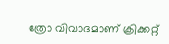ത്രോ വിവാദമാണ് ക്രിക്കറ്റ്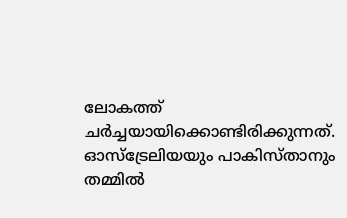ലോകത്ത് ചര്‍ച്ചയായിക്കൊണ്ടിരിക്കുന്നത്. ഓസ്‌ട്രേലിയയും പാകിസ്താനും തമ്മില്‍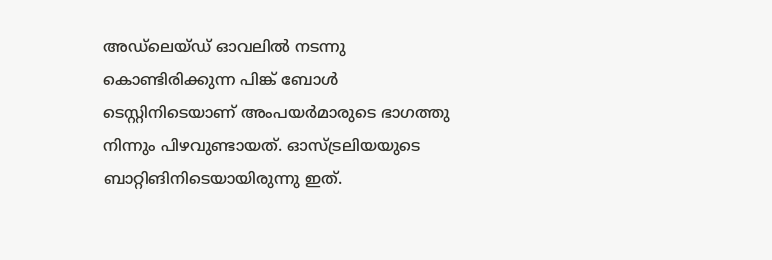അഡ്‌ലെയ്ഡ് ഓവലില്‍ നടന്നു കൊണ്ടിരിക്കുന്ന പിങ്ക് ബോള്‍ ടെസ്റ്റിനിടെയാണ് അംപയര്‍മാരുടെ ഭാഗത്തു നിന്നും പിഴവുണ്ടായത്. ഓസ്ട്രലിയയുടെ ബാറ്റിങിനിടെയായിരുന്നു ഇത്.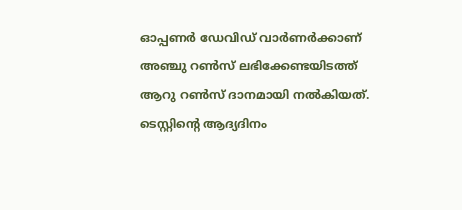ഓപ്പണര്‍ ഡേവിഡ് വാര്‍ണര്‍ക്കാണ് അഞ്ചു റണ്‍സ് ലഭിക്കേണ്ടയിടത്ത് ആറു റണ്‍സ് ദാനമായി നല്‍കിയത്. ടെസ്റ്റിന്റെ ആദ്യദിനം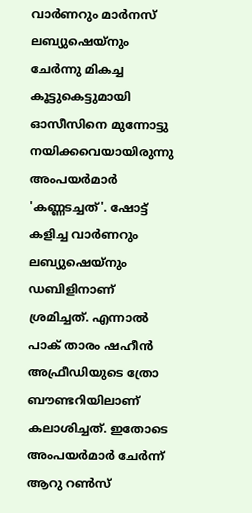വാര്‍ണറും മാര്‍നസ് ലബ്യുഷെയ്‌നും ചേര്‍ന്നു മികച്ച കൂട്ടുകെട്ടുമായി ഓസീസിനെ മുന്നോട്ടു നയിക്കവെയായിരുന്നു അംപയര്‍മാര്‍ 'കണ്ണടച്ചത്'. ഷോട്ട് കളിച്ച വാര്‍ണറും ലബ്യുഷെയ്‌നും ഡബിളിനാണ് ശ്രമിച്ചത്. എന്നാല്‍ പാക് താരം ഷഹീന്‍ അഫ്രീഡിയുടെ ത്രോ ബൗണ്ടറിയിലാണ് കലാശിച്ചത്. ഇതോടെ അംപയര്‍മാര്‍ ചേര്‍ന്ന് ആറു റണ്‍സ്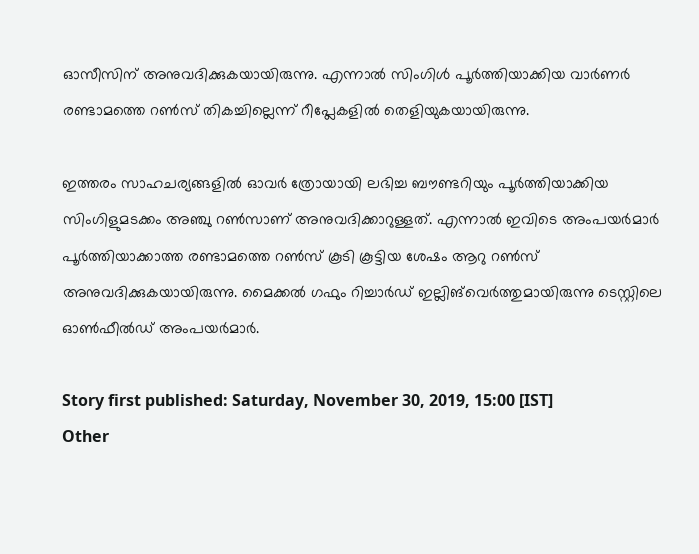ഓസീസിന് അനുവദിക്കുകയായിരുന്നു. എന്നാല്‍ സിംഗിള്‍ പൂര്‍ത്തിയാക്കിയ വാര്‍ണര്‍ രണ്ടാമത്തെ റണ്‍സ് തികച്ചില്ലെന്ന് റീപ്ലേകളില്‍ തെളിയുകയായിരുന്നു.

ഇത്തരം സാഹചര്യങ്ങളില്‍ ഓവര്‍ ത്രോയായി ലഭിച്ച ബൗണ്ടറിയും പൂര്‍ത്തിയാക്കിയ സിംഗിളുമടക്കം അഞ്ചു റണ്‍സാണ് അനുവദിക്കാറുള്ളത്. എന്നാല്‍ ഇവിടെ അംപയര്‍മാര്‍ പൂര്‍ത്തിയാക്കാത്ത രണ്ടാമത്തെ റണ്‍സ് കൂടി കൂട്ടിയ ശേഷം ആറു റണ്‍സ് അനുവദിക്കുകയായിരുന്നു. മൈക്കല്‍ ഗഫും റിച്ചാര്‍ഡ് ഇല്ലിങ്‌വെര്‍ത്തുമായിരുന്നു ടെസ്റ്റിലെ ഓണ്‍ഫീല്‍ഡ് അംപയര്‍മാര്‍.

Story first published: Saturday, November 30, 2019, 15:00 [IST]
Other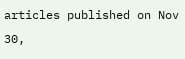articles published on Nov 30,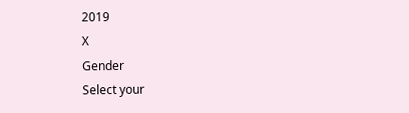2019
X
Gender
Select your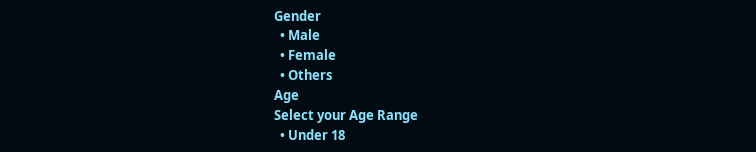Gender
  • Male
  • Female
  • Others
Age
Select your Age Range
  • Under 18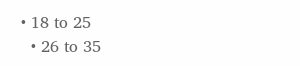• 18 to 25
  • 26 to 35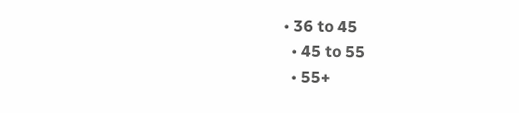• 36 to 45
  • 45 to 55
  • 55+